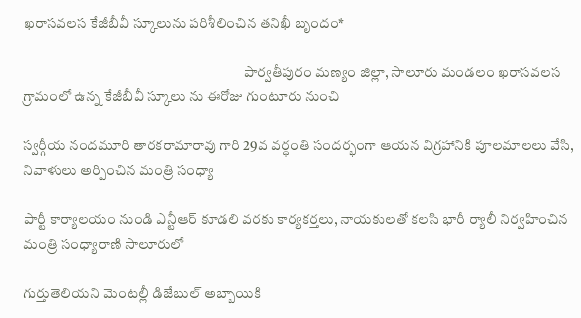ఖరాసవలస కేజీబీవీ స్కూలును పరిశీలించిన తనిఖీ బృందం*

                                                                             పార్వతీపురం మణ్యం జిల్లా, సాలూరు మండలం ఖరాసవలస గ్రామంలో ఉన్న కేజీబీవీ స్కూలు ను ఈరోజు గుంటూరు నుంచి

స్వర్గీయ నందమూరి తారకరామారావు గారి 29వ వర్ధంతి సందర్భంగా ఆయన విగ్రహానికి పూలమాలలు వేసి, నివాళులు అర్పించిన మంత్రి సంధ్యా

పార్టీ కార్యాలయం నుండి ఎన్టీఆర్ కూడలి వరకు కార్యకర్తలు, నాయకులతో కలసి భారీ ర్యాలీ నిర్వహించిన మంత్రి సంధ్యారాణి సాలూరులో

గుర్తుతెలియని మెంటల్లీ డిజేబుల్ అబ్బాయికి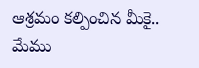ఆశ్రమం కల్పించిన మీకై.. మేము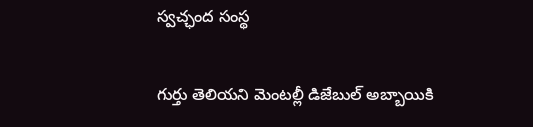స్వచ్ఛంద సంస్థ

గుర్తు తెలియని మెంటల్లీ డిజేబుల్ అబ్బాయికి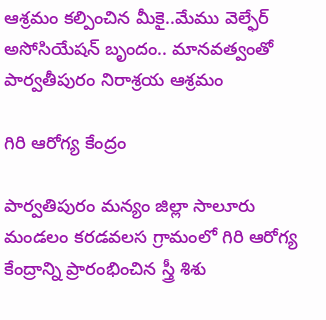ఆశ్రమం కల్పించిన మీకై..మేము వెల్ఫేర్ అసోసియేషన్ బృందం.. మానవత్వంతో పార్వతీపురం నిరాశ్రయ ఆశ్రమం

గిరి ఆరోగ్య కేంద్రం

పార్వతిపురం మన్యం జిల్లా సాలూరు మండలం కరడవలస గ్రామంలో గిరి ఆరోగ్య కేంద్రాన్ని ప్రారంభించిన స్త్రీ శిశు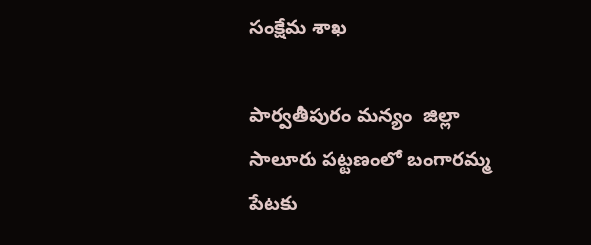సంక్షేమ శాఖ

పార్వతీపురం మన్యం  జిల్లా సాలూరు పట్టణంలో బంగారమ్మ పేటకు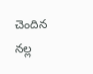చెందిన నల్ల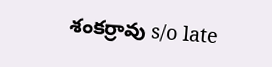శంకర్రావు s/o late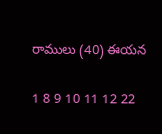రాములు (40) ఈయన

1 8 9 10 11 12 22